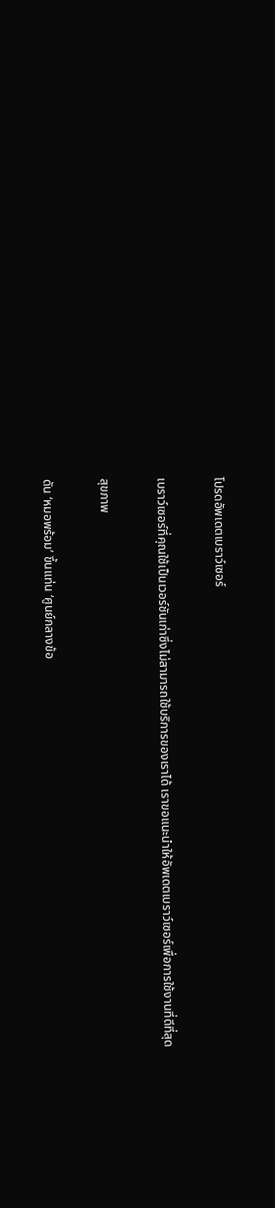โปรดอัพเดตเบราว์เซอร์

เบราว์เซอร์ที่คุณใช้เป็นเวอร์ชันเก่าซึ่งไม่สามารถใช้บริการของเราได้ เราขอแนะนำให้อัพเดตเบราว์เซอร์เพื่อการใช้งานที่ดีที่สุด

สุขภาพ

ดัน ‘หมอพร้อม’ ขึ้นแท่น ‘ศูนย์กลางข้อ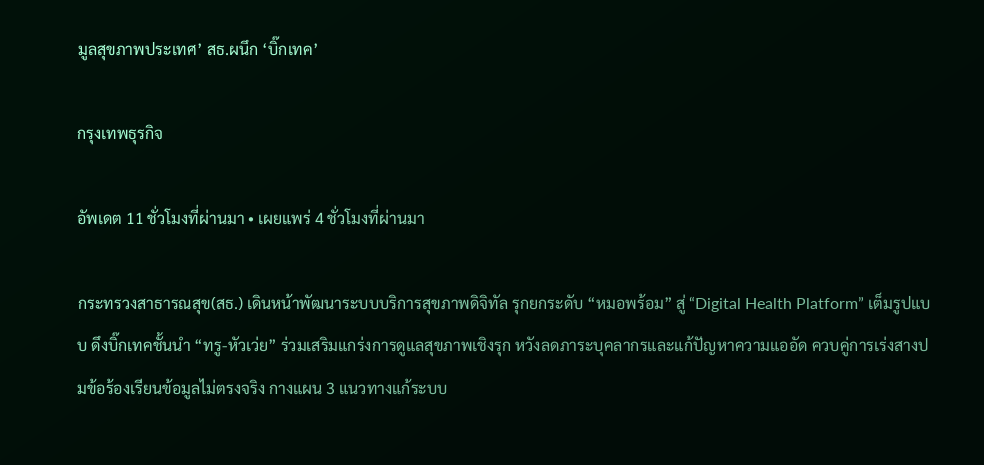มูลสุขภาพประเทศ’ สธ.ผนึก ‘บิ๊กเทค’

กรุงเทพธุรกิจ

อัพเดต 11 ชั่วโมงที่ผ่านมา • เผยแพร่ 4 ชั่วโมงที่ผ่านมา

กระทรวงสาธารณสุข(สธ.) เดินหน้าพัฒนาระบบบริการสุขภาพดิจิทัล รุกยกระดับ “หมอพร้อม” สู่ “Digital Health Platform” เต็มรูปแบบ ดึงบิ๊กเทคชั้นนำ “ทรู-หัวเว่ย” ร่วมเสริมแกร่งการดูแลสุขภาพเชิงรุก หวังลดภาระบุคลากรและแก้ปัญหาความแออัด ควบคู่การเร่งสางปมข้อร้องเรียนข้อมูลไม่ตรงจริง กางแผน 3 แนวทางแก้ระบบ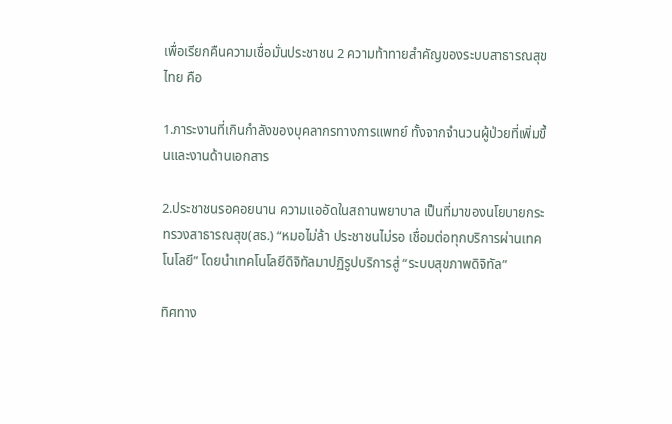เพื่อเรียกคืนความเชื่อมั่นประชาชน 2 ความท้าทายสำคัญของระบบสาธารณสุขไทย คือ

1.ภาระงานที่เกินกำลังของบุคลากรทางการแพทย์ ทั้งจากจำนวนผู้ป่วยที่เพิ่มขึ้นและงานด้านเอกสาร

2.ประชาชนรอคอยนาน ความแออัดในสถานพยาบาล เป็นที่มาของนโยบายกระทรวงสาธารณสุข(สธ.) “หมอไม่ล้า ประชาชนไม่รอ เชื่อมต่อทุกบริการผ่านเทคโนโลยี” โดยนำเทคโนโลยีดิจิทัลมาปฏิรูปบริการสู่ “ระบบสุขภาพดิจิทัล”

ทิศทาง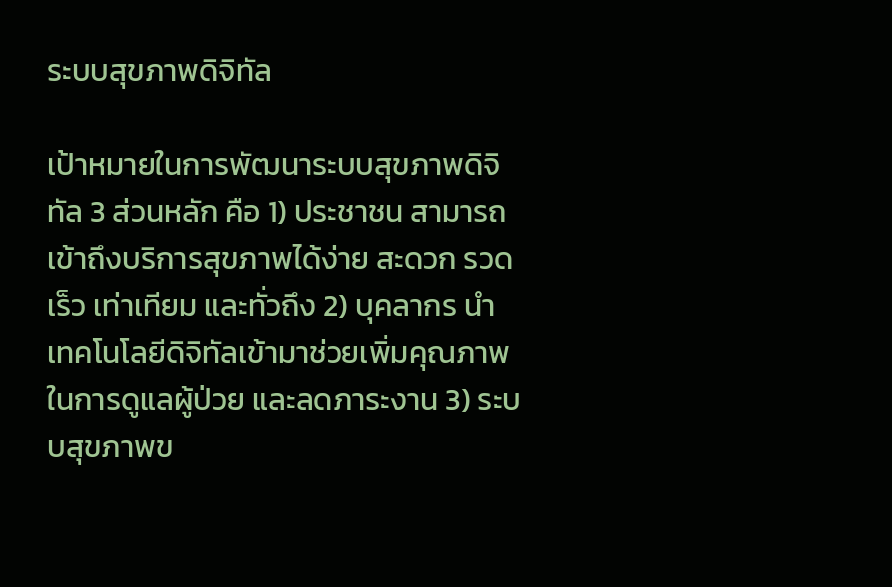ระบบสุขภาพดิจิทัล

เป้าหมายในการพัฒนาระบบสุขภาพดิจิทัล 3 ส่วนหลัก คือ 1) ประชาชน สามารถเข้าถึงบริการสุขภาพได้ง่าย สะดวก รวดเร็ว เท่าเทียม และทั่วถึง 2) บุคลากร นำเทคโนโลยีดิจิทัลเข้ามาช่วยเพิ่มคุณภาพในการดูแลผู้ป่วย และลดภาระงาน 3) ระบบสุขภาพข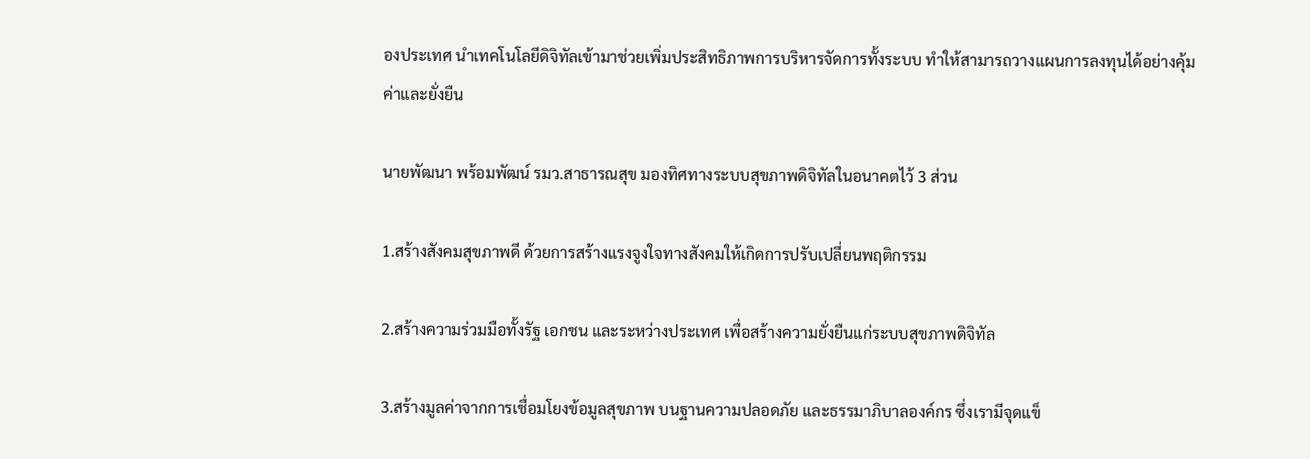องประเทศ นำเทคโนโลยีดิจิทัลเข้ามาช่วยเพิ่มประสิทธิภาพการบริหารจัดการทั้งระบบ ทำให้สามารถวางแผนการลงทุนได้อย่างคุ้มค่าและยั่งยืน

นายพัฒนา พร้อมพัฒน์ รมว.สาธารณสุข มองทิศทางระบบสุขภาพดิจิทัลในอนาคตไว้ 3 ส่วน

1.สร้างสังคมสุขภาพดี ด้วยการสร้างแรงจูงใจทางสังคมให้เกิดการปรับเปลี่ยนพฤติกรรม

2.สร้างความร่วมมือทั้งรัฐ เอกชน และระหว่างประเทศ เพื่อสร้างความยั่งยืนแก่ระบบสุขภาพดิจิทัล

3.สร้างมูลค่าจากการเชื่อมโยงข้อมูลสุขภาพ บนฐานความปลอดภัย และธรรมาภิบาลองค์กร ซึ่งเรามีจุดแข็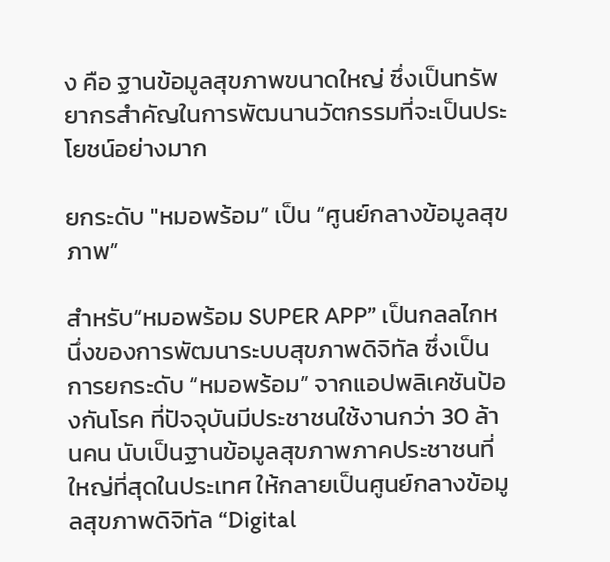ง คือ ฐานข้อมูลสุขภาพขนาดใหญ่ ซึ่งเป็นทรัพยากรสำคัญในการพัฒนานวัตกรรมที่จะเป็นประโยชน์อย่างมาก

ยกระดับ "หมอพร้อม” เป็น “ศูนย์กลางข้อมูลสุขภาพ”

สำหรับ“หมอพร้อม SUPER APP” เป็นกลลไกหนึ่งของการพัฒนาระบบสุขภาพดิจิทัล ซึ่งเป็นการยกระดับ “หมอพร้อม” จากแอปพลิเคชันป้องกันโรค ที่ปัจจุบันมีประชาชนใช้งานกว่า 30 ล้านคน นับเป็นฐานข้อมูลสุขภาพภาคประชาชนที่ใหญ่ที่สุดในประเทศ ให้กลายเป็นศูนย์กลางข้อมูลสุขภาพดิจิทัล “Digital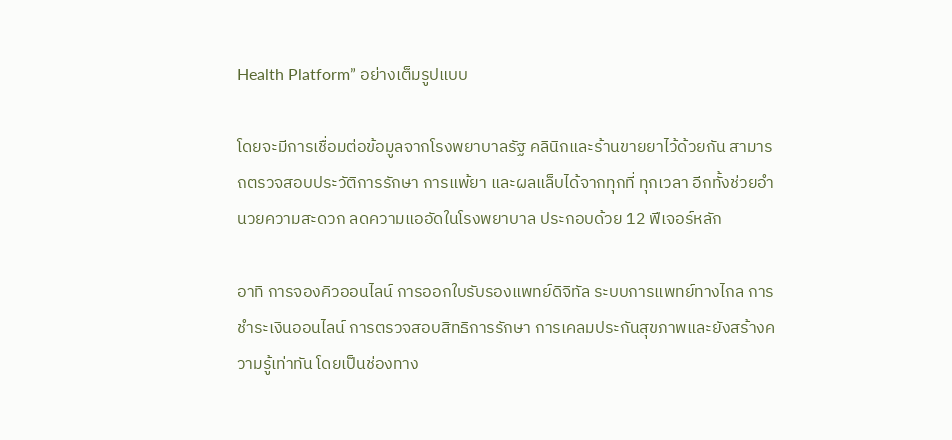Health Platform” อย่างเต็มรูปแบบ

โดยจะมีการเชื่อมต่อข้อมูลจากโรงพยาบาลรัฐ คลินิกและร้านขายยาไว้ด้วยกัน สามารถตรวจสอบประวัติการรักษา การแพ้ยา และผลแล็บได้จากทุกที่ ทุกเวลา อีกทั้งช่วยอำนวยความสะดวก ลดความแออัดในโรงพยาบาล ประกอบด้วย 12 ฟีเจอร์หลัก

อาทิ การจองคิวออนไลน์ การออกใบรับรองแพทย์ดิจิทัล ระบบการแพทย์ทางไกล การชำระเงินออนไลน์ การตรวจสอบสิทธิการรักษา การเคลมประกันสุขภาพและยังสร้างความรู้เท่าทัน โดยเป็นช่องทาง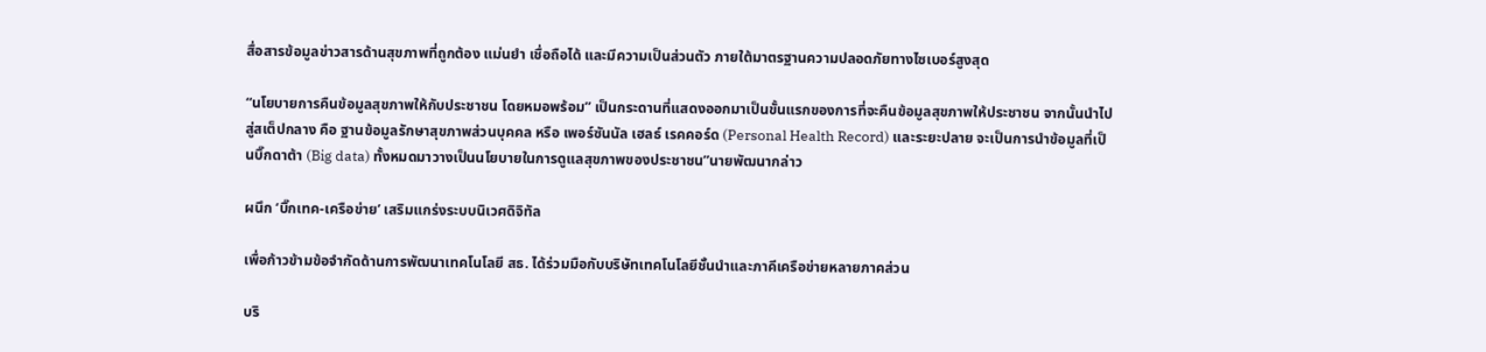สื่อสารข้อมูลข่าวสารด้านสุขภาพที่ถูกต้อง แม่นยำ เชื่อถือได้ และมีความเป็นส่วนตัว ภายใต้มาตรฐานความปลอดภัยทางไซเบอร์สูงสุด

“นโยบายการคืนข้อมูลสุขภาพให้กับประชาชน โดยหมอพร้อม” เป็นกระดานที่แสดงออกมาเป็นขั้นแรกของการที่จะคืนข้อมูลสุขภาพให้ประชาชน จากนั้นนำไปสู่สเต็ปกลาง คือ ฐานข้อมูลรักษาสุขภาพส่วนบุคคล หรือ เพอร์ซันนัล เฮลธ์ เรคคอร์ด (Personal Health Record) และระยะปลาย จะเป็นการนำข้อมูลที่เป็นบิ๊กดาต้า (Big data) ทั้งหมดมาวางเป็นนโยบายในการดูแลสุขภาพของประชาชน”นายพัฒนากล่าว

ผนึก ‘บิ๊กเทค-เครือข่าย’ เสริมแกร่งระบบนิเวศดิจิทัล

เพื่อก้าวข้ามข้อจำกัดด้านการพัฒนาเทคโนโลยี สธ. ได้ร่วมมือกับบริษัทเทคโนโลยีชั้นนำและภาคีเครือข่ายหลายภาคส่วน

บริ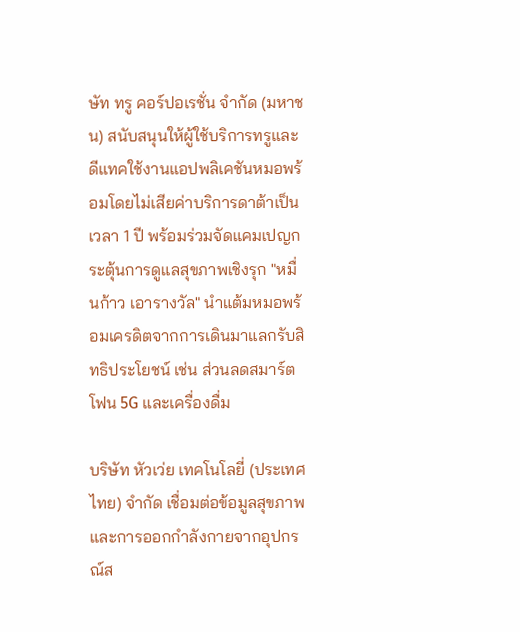ษัท ทรู คอร์ปอเรชั่น จำกัด (มหาชน) สนับสนุนให้ผู้ใช้บริการทรูและดีแทคใช้งานแอปพลิเคชันหมอพร้อมโดยไม่เสียค่าบริการดาต้าเป็นเวลา 1 ปี พร้อมร่วมจัดแคมเปญกระตุ้นการดูแลสุขภาพเชิงรุก "หมื่นก้าว เอารางวัล" นำแต้มหมอพร้อมเครดิตจากการเดินมาแลกรับสิทธิประโยชน์ เช่น ส่วนลดสมาร์ตโฟน 5G และเครื่องดื่ม

บริษัท หัวเว่ย เทคโนโลยี่ (ประเทศไทย) จำกัด เชื่อมต่อข้อมูลสุขภาพและการออกกำลังกายจากอุปกรณ์ส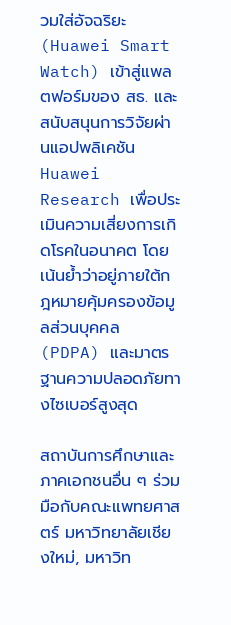วมใส่อัจฉริยะ (Huawei Smart Watch) เข้าสู่แพลตฟอร์มของ สธ. และสนับสนุนการวิจัยผ่านแอปพลิเคชัน Huawei Research เพื่อประเมินความเสี่ยงการเกิดโรคในอนาคต โดยเน้นย้ำว่าอยู่ภายใต้กฎหมายคุ้มครองข้อมูลส่วนบุคคล (PDPA) และมาตรฐานความปลอดภัยทางไซเบอร์สูงสุด

สถาบันการศึกษาและภาคเอกชนอื่น ๆ ร่วมมือกับคณะแพทยศาสตร์ มหาวิทยาลัยเชียงใหม่, มหาวิท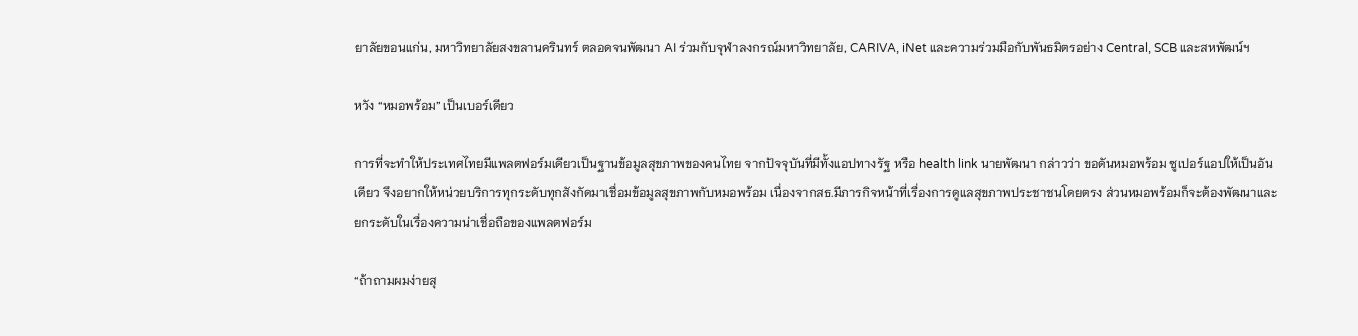ยาลัยขอนแก่น, มหาวิทยาลัยสงขลานครินทร์ ตลอดจนพัฒนา AI ร่วมกับจุฬาลงกรณ์มหาวิทยาลัย, CARIVA, iNet และความร่วมมือกับพันธมิตรอย่าง Central, SCB และสหพัฒน์ฯ

หวัง “หมอพร้อม” เป็นเบอร์เดียว

การที่จะทำให้ประเทศไทยมีแพลตฟอร์มเดียวเป็นฐานข้อมูลสุขภาพของคนไทย จากปัจจุบันที่มีทั้งแอปทางรัฐ หรือ health link นายพัฒนา กล่าวว่า ขอดันหมอพร้อม ซูเปอร์แอปให้เป็นอันเดียว จึงอยากให้หน่วยบริการทุกระดับทุกสังกัดมาเชื่อมข้อมูลสุขภาพกับหมอพร้อม เนื่องจากสธ.มีภารกิจหน้าที่เรื่องการดูแลสุขภาพประชาชนโดยตรง ส่วนหมอพร้อมก็จะต้องพัฒนาและยกระดับในเรื่องความน่าเชื่อถือของแพลตฟอร์ม

“ถ้าถามผมง่ายสุ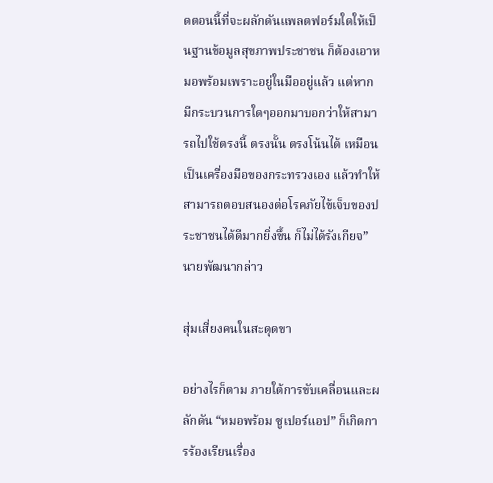ดตอนนี้ที่จะผลักดันแพลตฟอร์มใดให้เป็นฐานข้อมูลสุขภาพประชาชน ก็ต้องเอาหมอพร้อมเพราะอยู่ในมืออยู่แล้ว แต่หากมีกระบวนการใดๆออกมาบอกว่าให้สามารถไปใช้ตรงนี้ ตรงนั้น ตรงโน้นได้ เหมือนเป็นเครื่องมือของกระทรวงเอง แล้วทำให้สามารถตอบสนองต่อโรคภัยไข้เจ็บของประชาชนได้ดีมากยิ่งขึ้น ก็ไม่ได้รังเกียจ”นายพัฒนากล่าว

สุ่มเสี่ยงคนในสะดุดขา

อย่างไรก็ตาม ภายใต้การขับเคลื่อนและผลักดัน “หมอพร้อม ซูเปอร์แอป” ก็เกิดการร้องเรียนเรื่อง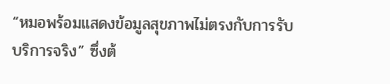“หมอพร้อมแสดงข้อมูลสุขภาพไม่ตรงกับการรับบริการจริง” ซึ่งต้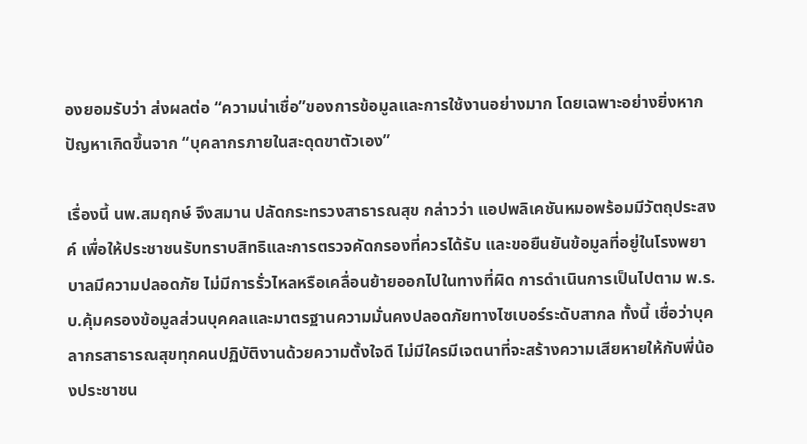องยอมรับว่า ส่งผลต่อ “ความน่าเชื่อ”ของการข้อมูลและการใช้งานอย่างมาก โดยเฉพาะอย่างยิ่งหากปัญหาเกิดขึ้นจาก “บุคลากรภายในสะดุดขาตัวเอง”

เรื่องนี้ นพ.สมฤกษ์ จึงสมาน ปลัดกระทรวงสาธารณสุข กล่าวว่า แอปพลิเคชันหมอพร้อมมีวัตถุประสงค์ เพื่อให้ประชาชนรับทราบสิทธิและการตรวจคัดกรองที่ควรได้รับ และขอยืนยันข้อมูลที่อยู่ในโรงพยาบาลมีความปลอดภัย ไม่มีการรั่วไหลหรือเคลื่อนย้ายออกไปในทางที่ผิด การดำเนินการเป็นไปตาม พ.ร.บ.คุ้มครองข้อมูลส่วนบุคคลและมาตรฐานความมั่นคงปลอดภัยทางไซเบอร์ระดับสากล ทั้งนี้ เชื่อว่าบุคลากรสาธารณสุขทุกคนปฏิบัติงานด้วยความตั้งใจดี ไม่มีใครมีเจตนาที่จะสร้างความเสียหายให้กับพี่น้องประชาชน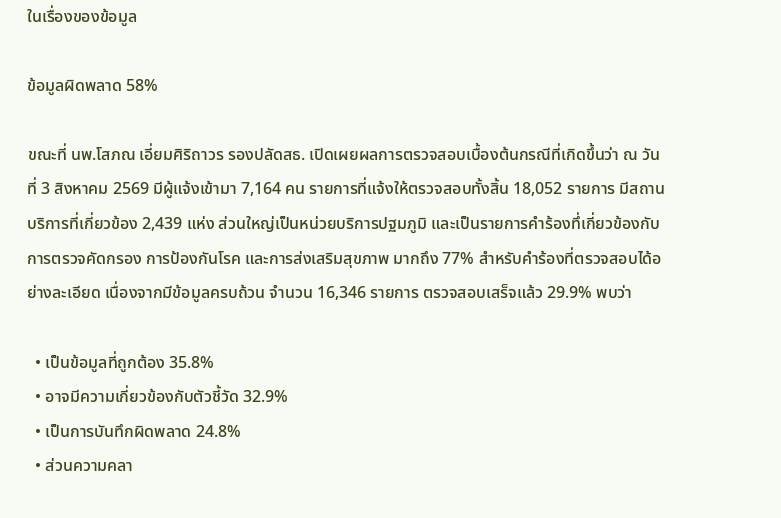ในเรื่องของข้อมูล

ข้อมูลผิดพลาด 58%

ขณะที่ นพ.โสภณ เอี่ยมศิริถาวร รองปลัดสธ. เปิดเผยผลการตรวจสอบเบื้องต้นกรณีที่เกิดขึ้นว่า ณ วันที่ 3 สิงหาคม 2569 มีผู้แจ้งเข้ามา 7,164 คน รายการที่แจ้งให้ตรวจสอบทั้งสิ้น 18,052 รายการ มีสถานบริการที่เกี่ยวข้อง 2,439 แห่ง ส่วนใหญ่เป็นหน่วยบริการปฐมภูมิ และเป็นรายการคำร้องทึ่เกี่ยวข้องกับการตรวจคัดกรอง การป้องกันโรค และการส่งเสริมสุขภาพ มากถึง 77% สำหรับคำร้องที่ตรวจสอบได้อย่างละเอียด เนื่องจากมีข้อมูลครบถ้วน จำนวน 16,346 รายการ ตรวจสอบเสร็จแล้ว 29.9% พบว่า

  • เป็นข้อมูลที่ถูกต้อง 35.8%
  • อาจมีความเกี่ยวข้องกับตัวชี้วัด 32.9%
  • เป็นการบันทึกผิดพลาด 24.8%
  • ส่วนความคลา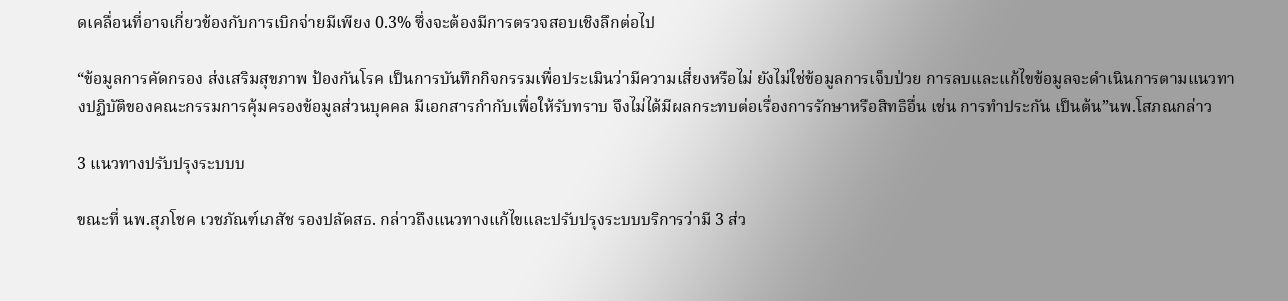ดเคลื่อนที่อาจเกี่ยวข้องกับการเบิกจ่ายมีเพียง 0.3% ซึ่งจะต้องมีการตรวจสอบเชิงลึกต่อไป

“ข้อมูลการคัดกรอง ส่งเสริมสุขภาพ ป้องกันโรค เป็นการบันทึกกิจกรรมเพื่อประเมินว่ามีความเสี่ยงหรือไม่ ยังไม่ใช่ข้อมูลการเจ็บป่วย การลบและแก้ไขข้อมูลจะดำเนินการตามแนวทางปฏิบัติของคณะกรรมการคุ้มครองข้อมูลส่วนบุคคล มีเอกสารกำกับเพื่อให้รับทราบ จึงไม่ได้มีผลกระทบต่อเรื่องการรักษาหรือสิทธิอื่น เช่น การทำประกัน เป็นต้น”นพ.โสภณกล่าว

3 แนวทางปรับปรุงระบบบ

ขณะที่ นพ.สุภโชค เวชภัณฑ์เภสัช รองปลัดสธ. กล่าวถึงแนวทางแก้ไขและปรับปรุงระบบบริการว่ามี 3 ส่ว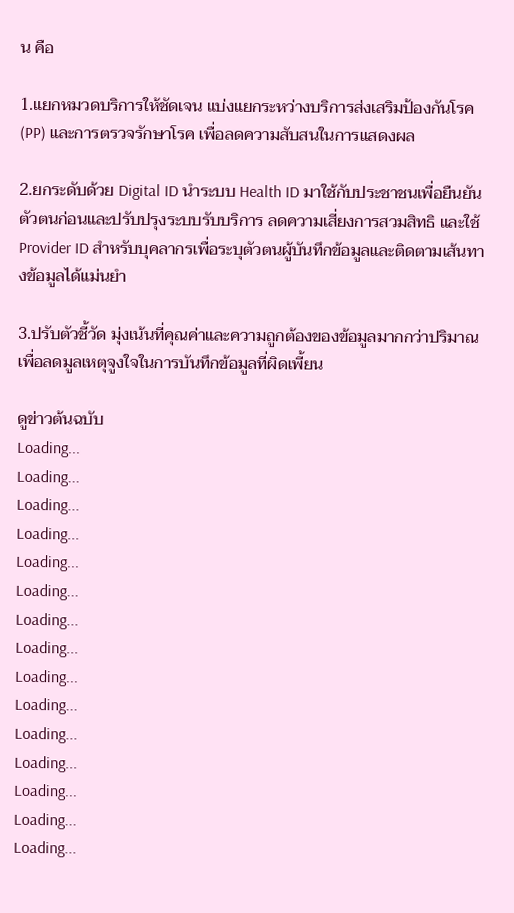น คือ

1.แยกหมวดบริการให้ชัดเจน แบ่งแยกระหว่างบริการส่งเสริมป้องกันโรค (PP) และการตรวจรักษาโรค เพื่อลดความสับสนในการแสดงผล

2.ยกระดับด้วย Digital ID นำระบบ Health ID มาใช้กับประชาชนเพื่อยืนยันตัวตนก่อนและปรับปรุงระบบรับบริการ ลดความเสี่ยงการสวมสิทธิ และใช้ Provider ID สำหรับบุคลากรเพื่อระบุตัวตนผู้บันทึกข้อมูลและติดตามเส้นทางข้อมูลได้แม่นยำ

3.ปรับตัวชี้วัด มุ่งเน้นที่คุณค่าและความถูกต้องของข้อมูลมากกว่าปริมาณ เพื่อลดมูลเหตุจูงใจในการบันทึกข้อมูลที่ผิดเพี้ยน

ดูข่าวต้นฉบับ
Loading...
Loading...
Loading...
Loading...
Loading...
Loading...
Loading...
Loading...
Loading...
Loading...
Loading...
Loading...
Loading...
Loading...
Loading...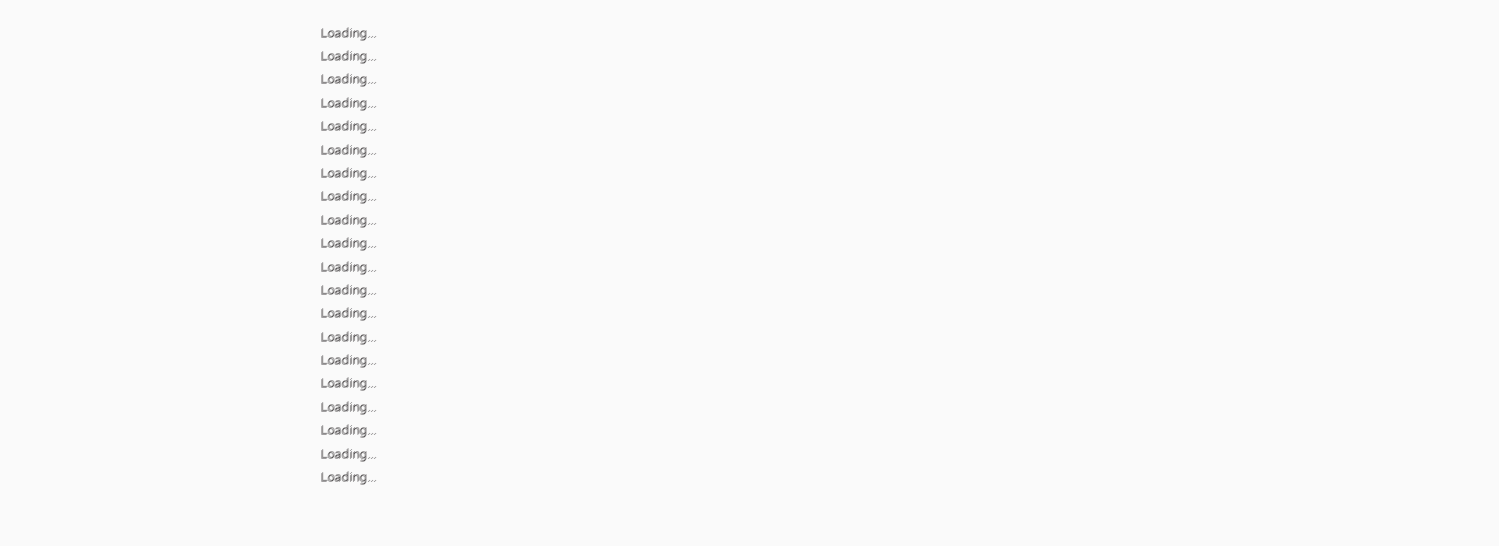Loading...
Loading...
Loading...
Loading...
Loading...
Loading...
Loading...
Loading...
Loading...
Loading...
Loading...
Loading...
Loading...
Loading...
Loading...
Loading...
Loading...
Loading...
Loading...
Loading...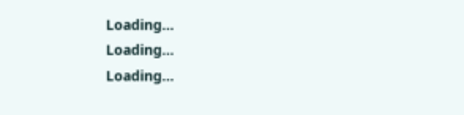Loading...
Loading...
Loading...